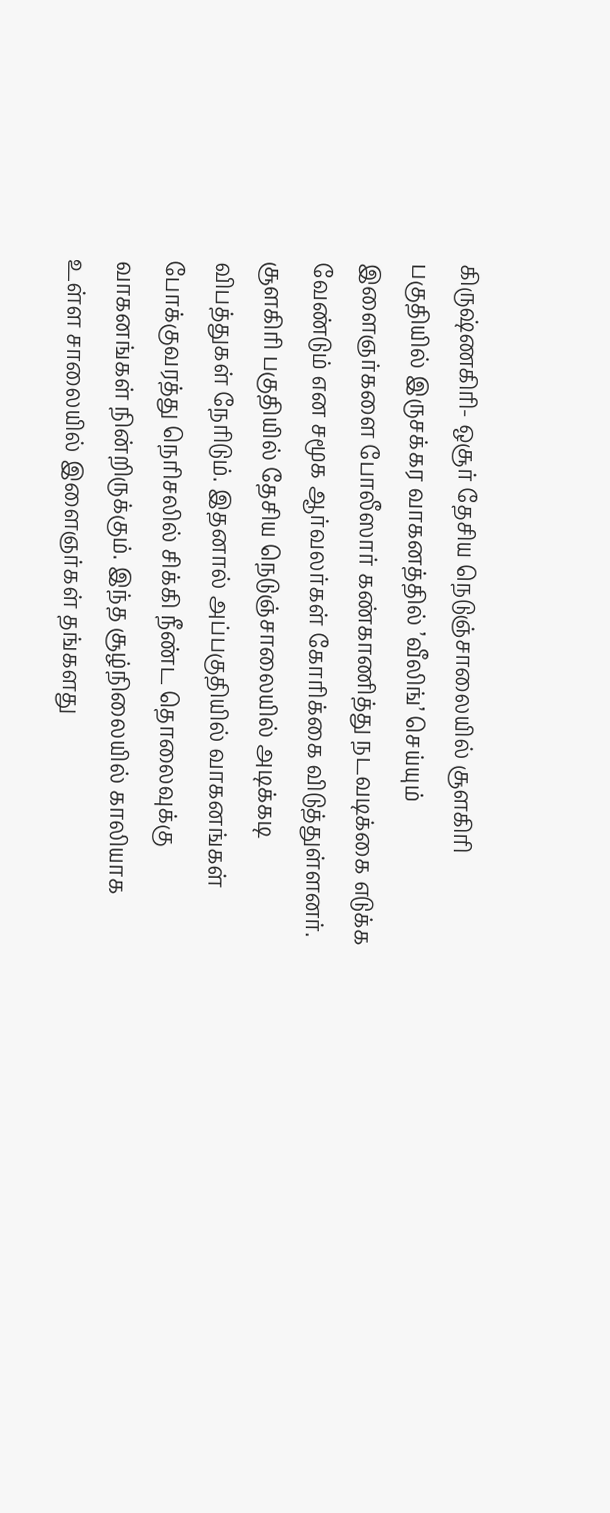கிருஷ்ணகிரி- ஒசூர் தேசிய நெடுஞ்சாலையில் சூளகிரி பகுதியில் இருசக்கர வாகனத்தில் ’வீலிங்’ செய்யும் இளைஞர்களை போலீஸார் கண்காணித்து நடவடிக்கை எடுக்க வேண்டும் என சமூக ஆர்வலர்கள் கோரிக்கை விடுத்துள்ளனர்.
சூளகிரி பகுதியில் தேசிய நெடுஞ்சாலையில் அடிக்கடி விபத்துகள் நேரிடும். இதனால் அப்பகுதியில் வாகனங்கள் போக்குவரத்து நெரிசலில் சிக்கி நீண்ட தொலைவுக்கு வாகனங்கள் நின்றிருக்கும். இந்த சூழ்நிலையில் காலியாக உள்ள சாலையில் இளைஞர்கள் தங்களது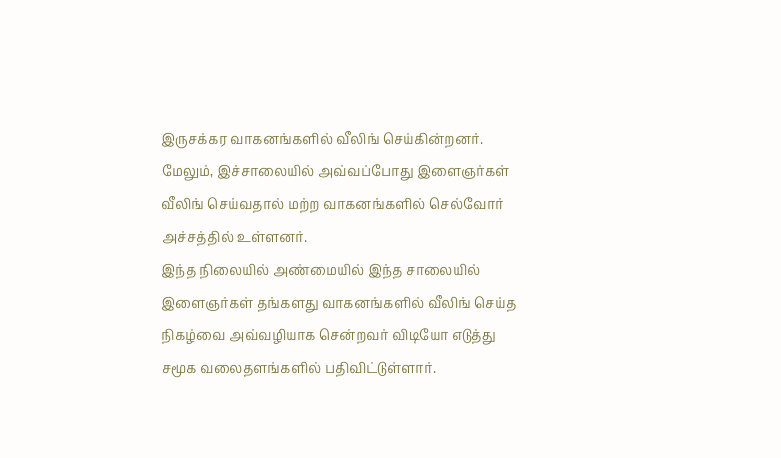இருசக்கர வாகனங்களில் வீலிங் செய்கின்றனர். மேலும், இச்சாலையில் அவ்வப்போது இளைஞர்கள் வீலிங் செய்வதால் மற்ற வாகனங்களில் செல்வோர் அச்சத்தில் உள்ளனர்.
இந்த நிலையில் அண்மையில் இந்த சாலையில் இளைஞர்கள் தங்களது வாகனங்களில் வீலிங் செய்த நிகழ்வை அவ்வழியாக சென்றவர் விடியோ எடுத்து சமூக வலைதளங்களில் பதிவிட்டுள்ளார்.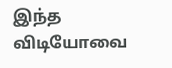இந்த விடியோவை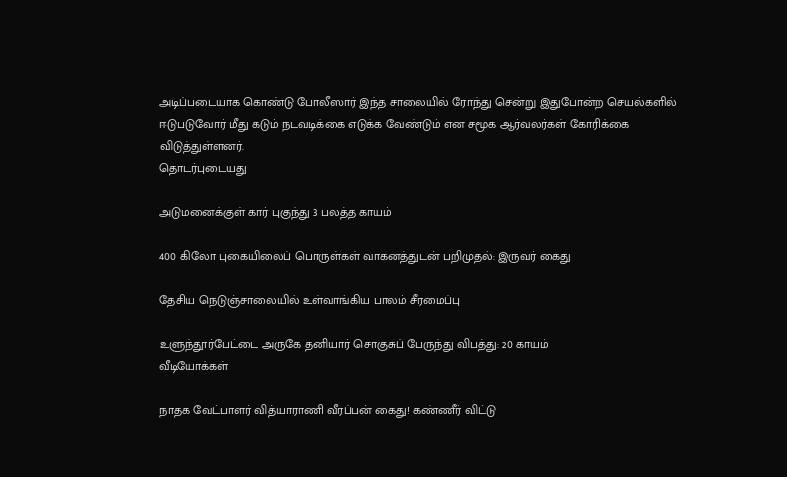அடிப்படையாக கொண்டு போலீஸார் இந்த சாலையில் ரோந்து சென்று இதுபோன்ற செயல்களில் ஈடுபடுவோர் மீது கடும் நடவடிக்கை எடுக்க வேண்டும் என சமூக ஆர்வலர்கள் கோரிக்கை விடுத்துள்ளனர்.
தொடர்புடையது

அடுமனைக்குள் கார் புகுந்து 3 பலத்த காயம்

400 கிலோ புகையிலைப் பொருள்கள் வாகனத்துடன் பறிமுதல்: இருவர் கைது

தேசிய நெடுஞ்சாலையில் உள்வாங்கிய பாலம் சீரமைப்பு

உளுந்தூர்பேட்டை அருகே தனியார் சொகுசுப் பேருந்து விபத்து: 20 காயம்
வீடியோக்கள்

நாதக வேட்பாளர் வித்யாராணி வீரப்பன் கைது! கண்ணீர் விட்டு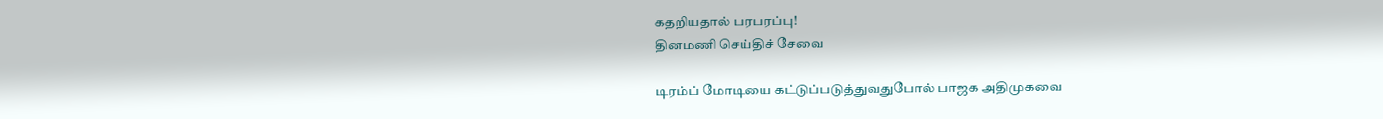கதறியதால் பரபரப்பு!
தினமணி செய்திச் சேவை

டிரம்ப் மோடியை கட்டுப்படுத்துவதுபோல் பாஜக அதிமுகவை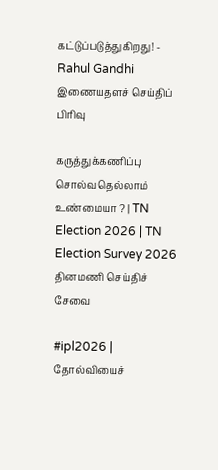கட்டுப்படுத்துகிறது! - Rahul Gandhi
இணையதளச் செய்திப் பிரிவு

கருத்துக்கணிப்பு சொல்வதெல்லாம் உண்மையா ? | TN Election 2026 | TN Election Survey 2026
தினமணி செய்திச் சேவை

#ipl2026 | தோல்வியைச்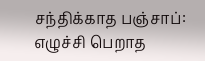சந்திக்காத பஞ்சாப்: எழுச்சி பெறாத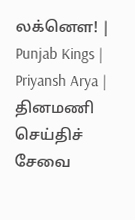லக்னௌ! | Punjab Kings | Priyansh Arya |
தினமணி செய்திச் சேவை